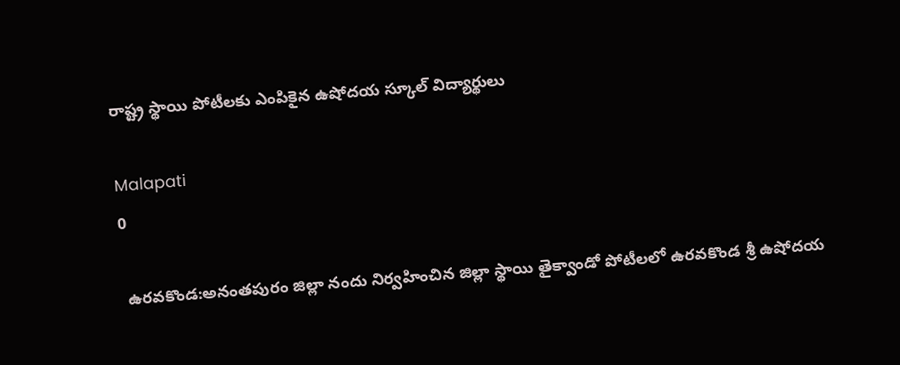రాష్ట్ర స్థాయి పోటీలకు ఎంపికైన ఉషోదయ స్కూల్ విద్యార్థులు

Malapati
0

 ఉరవకొండ:అనంతపురం జిల్లా నందు నిర్వహించిన జిల్లా స్థాయి తైక్వాండో పోటీలలో ఉరవకొండ శ్రీ ఉషోదయ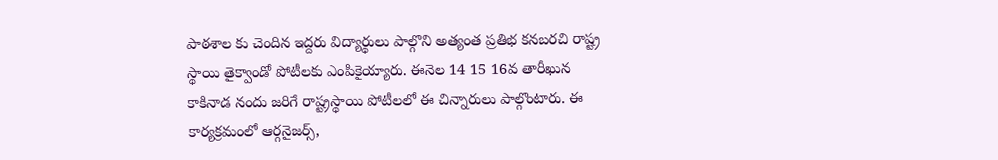పాఠశాల కు చెందిన ఇద్దరు విద్యార్థులు పాల్గొని అత్యంత ప్రతిభ కనబరచి రాష్ట్ర స్థాయి తైక్వాండో పోటీలకు ఎంపికైయ్యారు. ఈనెల 14 15 16వ తారీఖున కాకినాడ నందు జరిగే రాష్ట్రస్థాయి పోటీలలో ఈ చిన్నారులు పాల్గొంటారు. ఈ కార్యక్రమంలో ఆర్గనైజర్స్,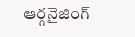ఆర్గనైజింగ్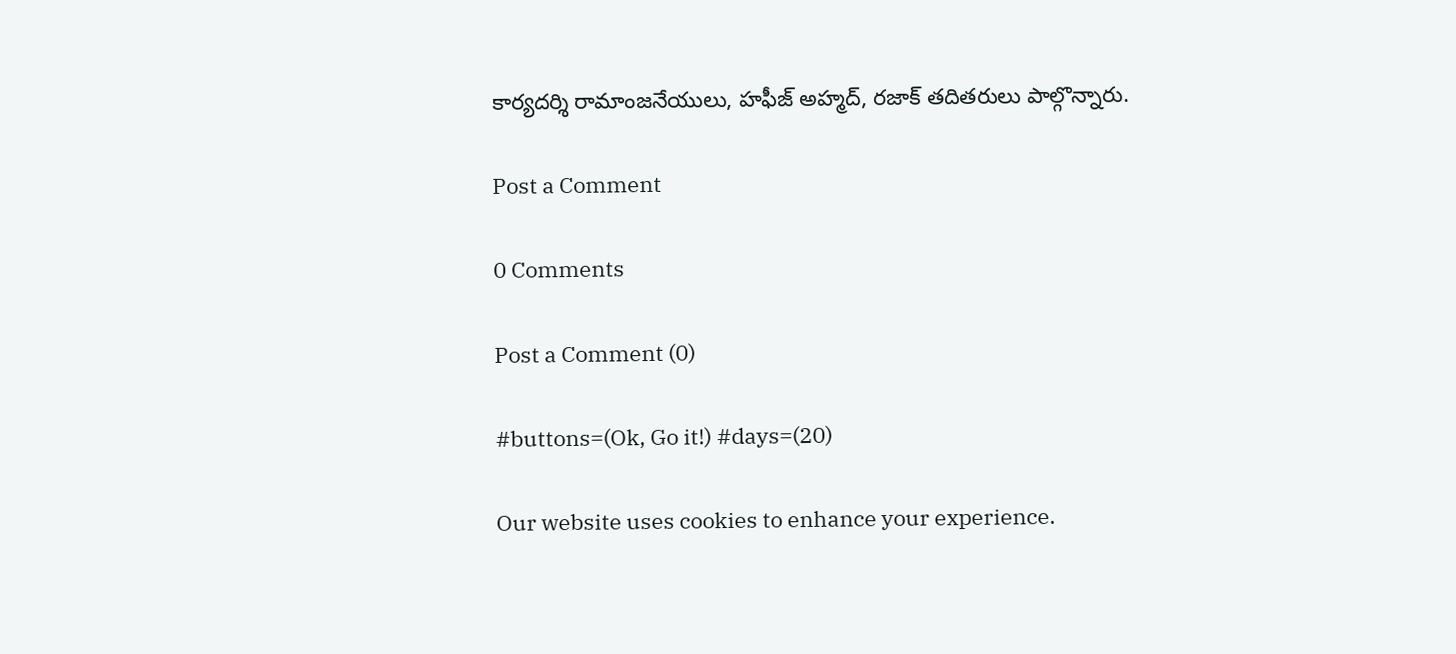కార్యదర్శి రామాంజనేయులు, హఫీజ్ అహ్మద్, రజాక్ తదితరులు పాల్గొన్నారు.

Post a Comment

0 Comments

Post a Comment (0)

#buttons=(Ok, Go it!) #days=(20)

Our website uses cookies to enhance your experience.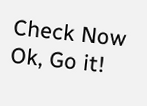Check Now
Ok, Go it!